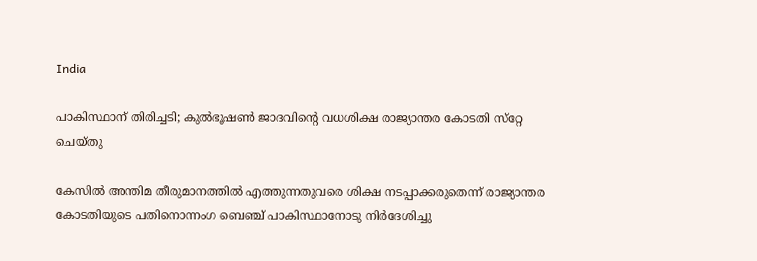India

പാകിസ്ഥാന് തിരിച്ചടി; കുല്‍ഭൂഷണ്‍ ജാദവിന്റെ വധശിക്ഷ രാജ്യാന്തര കോടതി സ്‌റ്റേ ചെയ്തു

കേസില്‍ അന്തിമ തീരുമാനത്തില്‍ എത്തുന്നതുവരെ ശിക്ഷ നടപ്പാക്കരുതെന്ന് രാജ്യാന്തര കോടതിയുടെ പതിനൊന്നംഗ ബെഞ്ച് പാകിസ്ഥാനോടു നിര്‍ദേശിച്ചു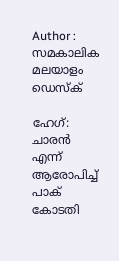Author : സമകാലിക മലയാളം ഡെസ്ക്

ഹേഗ്: ചാരന്‍ എന്ന് ആരോപിച്ച് പാക് കോടതി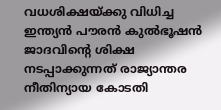വധശിക്ഷയ്ക്കു വിധിച്ച ഇന്ത്യന്‍ പൗരന്‍ കുല്‍ഭൂഷന്‍ ജാദവിന്റെ ശിക്ഷ നടപ്പാക്കുന്നത് രാജ്യാന്തര നീതിന്യായ കോടതി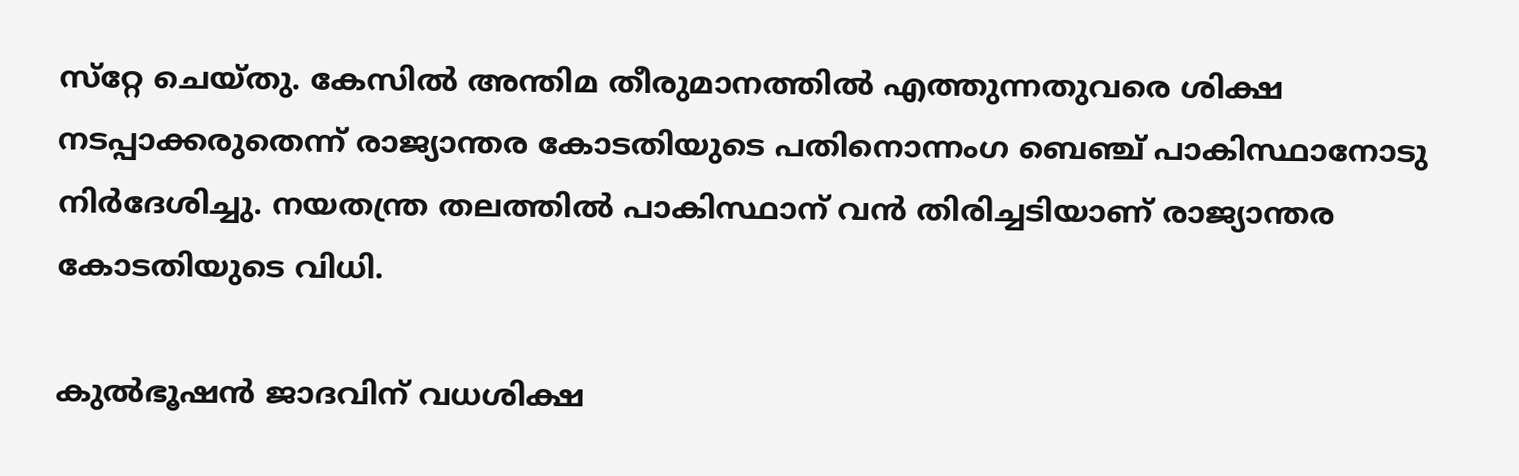സ്‌റ്റേ ചെയ്തു. കേസില്‍ അന്തിമ തീരുമാനത്തില്‍ എത്തുന്നതുവരെ ശിക്ഷ നടപ്പാക്കരുതെന്ന് രാജ്യാന്തര കോടതിയുടെ പതിനൊന്നംഗ ബെഞ്ച് പാകിസ്ഥാനോടു നിര്‍ദേശിച്ചു. നയതന്ത്ര തലത്തില്‍ പാകിസ്ഥാന് വന്‍ തിരിച്ചടിയാണ് രാജ്യാന്തര കോടതിയുടെ വിധി.

കുല്‍ഭൂഷന്‍ ജാദവിന് വധശിക്ഷ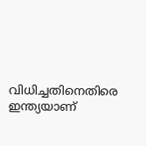വിധിച്ചതിനെതിരെ ഇന്ത്യയാണ്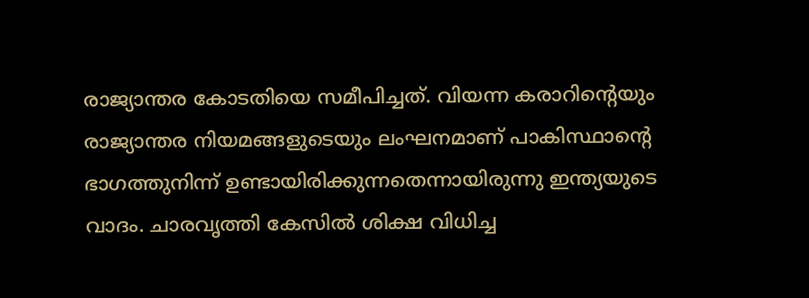രാജ്യാന്തര കോടതിയെ സമീപിച്ചത്. വിയന്ന കരാറിന്റെയും രാജ്യാന്തര നിയമങ്ങളുടെയും ലംഘനമാണ് പാകിസ്ഥാന്റെ ഭാഗത്തുനിന്ന് ഉണ്ടായിരിക്കുന്നതെന്നായിരുന്നു ഇന്ത്യയുടെ വാദം. ചാരവൃത്തി കേസില്‍ ശിക്ഷ വിധിച്ച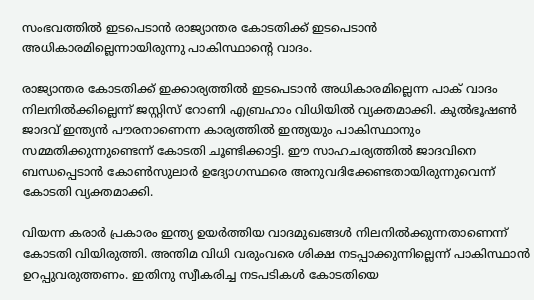സംഭവത്തില്‍ ഇടപെടാന്‍ രാജ്യാന്തര കോടതിക്ക് ഇടപെടാന്‍ അധികാരമില്ലെന്നായിരുന്നു പാകിസ്ഥാന്റെ വാദം.

രാജ്യാന്തര കോടതിക്ക് ഇക്കാര്യത്തില്‍ ഇടപെടാന്‍ അധികാരമില്ലെന്ന പാക് വാദം നിലനില്‍ക്കില്ലെന്ന് ജസ്റ്റിസ് റോണി എബ്രഹാം വിധിയില്‍ വ്യക്തമാക്കി. കുല്‍ഭൂഷണ്‍ ജാദവ് ഇന്ത്യന്‍ പൗരനാണെന്ന കാര്യത്തില്‍ ഇന്ത്യയും പാകിസ്ഥാനും സമ്മതിക്കുന്നുണ്ടെന്ന് കോടതി ചൂണ്ടിക്കാട്ടി. ഈ സാഹചര്യത്തില്‍ ജാദവിനെ ബന്ധപ്പെടാന്‍ കോണ്‍സുലാര്‍ ഉദ്യോഗസ്ഥരെ അനുവദിക്കേണ്ടതായിരുന്നുവെന്ന് കോടതി വ്യക്തമാക്കി.

വിയന്ന കരാര്‍ പ്രകാരം ഇന്ത്യ ഉയര്‍ത്തിയ വാദമുഖങ്ങള്‍ നിലനില്‍ക്കുന്നതാണെന്ന് കോടതി വിയിരുത്തി. അന്തിമ വിധി വരുംവരെ ശിക്ഷ നടപ്പാക്കുന്നില്ലെന്ന് പാകിസ്ഥാന്‍ ഉറപ്പുവരുത്തണം. ഇതിനു സ്വീകരിച്ച നടപടികള്‍ കോടതിയെ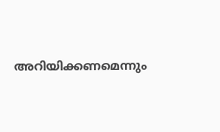അറിയിക്കണമെന്നും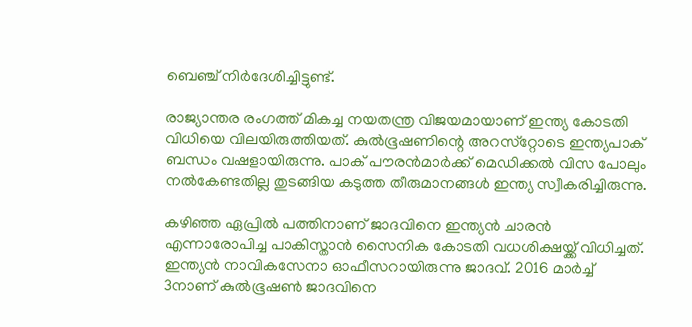ബെഞ്ച് നിര്‍ദേശിച്ചിട്ടുണ്ട്.

രാജ്യാന്തര രംഗത്ത് മികച്ച നയതന്ത്ര വിജയമായാണ് ഇന്ത്യ കോടതി വിധിയെ വിലയിരുത്തിയത്. കുല്‍ഭൂഷണിന്റെ അറസ്‌റ്റോടെ ഇന്ത്യപാക് ബന്ധം വഷളായിരുന്നു. പാക് പൗരന്‍മാര്‍ക്ക് മെഡിക്കല്‍ വിസ പോലും നല്‍കേണ്ടതില്ല തുടങ്ങിയ കടുത്ത തീരുമാനങ്ങള്‍ ഇന്ത്യ സ്വീകരിച്ചിരുന്നു.

കഴിഞ്ഞ ഏപ്രില്‍ പത്തിനാണ് ജാദവിനെ ഇന്ത്യന്‍ ചാരന്‍ എന്നാരോപിച്ച പാകിസ്താന്‍ സൈനിക കോടതി വധശിക്ഷയ്ക്ക് വിധിച്ചത്. ഇന്ത്യന്‍ നാവികസേനാ ഓഫീസറായിരുന്നു ജാദവ്. 2016 മാര്‍ച്ച് 3നാണ് കുല്‍ഭൂഷണ്‍ ജാദവിനെ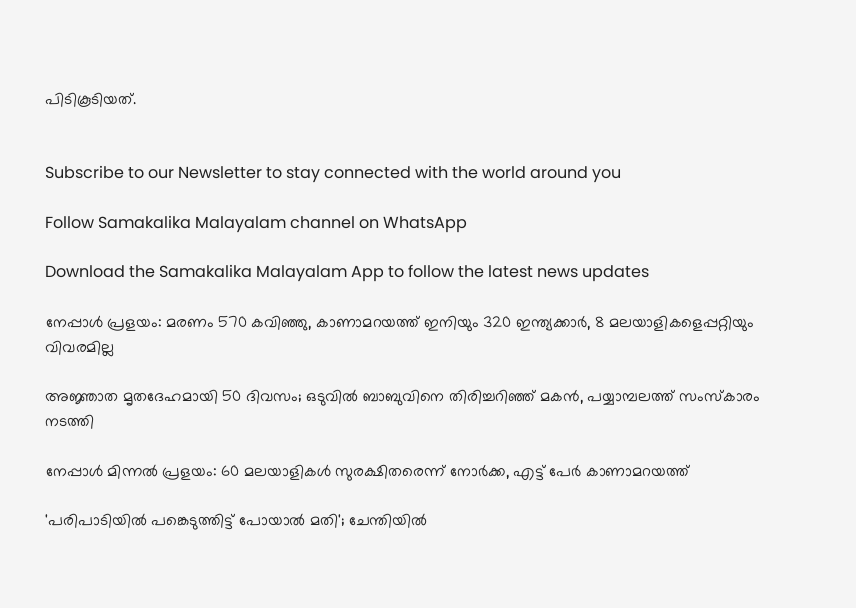പിടികൂടിയത്.


Subscribe to our Newsletter to stay connected with the world around you

Follow Samakalika Malayalam channel on WhatsApp

Download the Samakalika Malayalam App to follow the latest news updates

നേപ്പാൾ പ്രളയം: മരണം 570 കവിഞ്ഞു, കാണാമറയത്ത് ഇനിയും 320 ഇന്ത്യക്കാർ, 8 മലയാളികളെപ്പറ്റിയും വിവരമില്ല

അജ്ഞാത മൃതദേഹമായി 50 ദിവസം; ഒടുവിൽ ബാബുവിനെ തിരിച്ചറിഞ്ഞ് മകൻ, പയ്യാമ്പലത്ത് സംസ്കാരം നടത്തി

നേപ്പാള്‍ മിന്നല്‍ പ്രളയം: 60 മലയാളികൾ സുരക്ഷിതരെന്ന് നോർക്ക, എട്ട് പേർ കാണാമറയത്ത്

'പരിപാടിയില്‍ പങ്കെടുത്തിട്ട് പോയാല്‍ മതി'; ചേന്തിയില്‍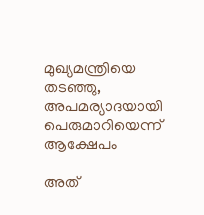മുഖ്യമന്ത്രിയെ തടഞ്ഞു, അപമര്യാദയായി പെരുമാറിയെന്ന് ആക്ഷേപം

അത്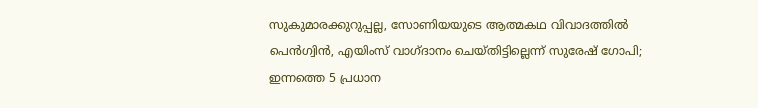സുകുമാരക്കുറുപ്പല്ല, സോണിയയുടെ ആത്മകഥ വിവാദത്തിൽ പെൻഗ്വിൻ, എയിംസ് വാഗ്ദാനം ചെയ്തിട്ടില്ലെന്ന് സുരേഷ് ഗോപി; ഇന്നത്തെ 5 പ്രധാന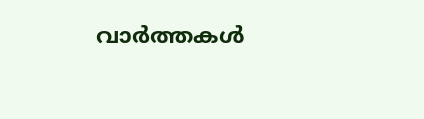വാർത്തകൾ